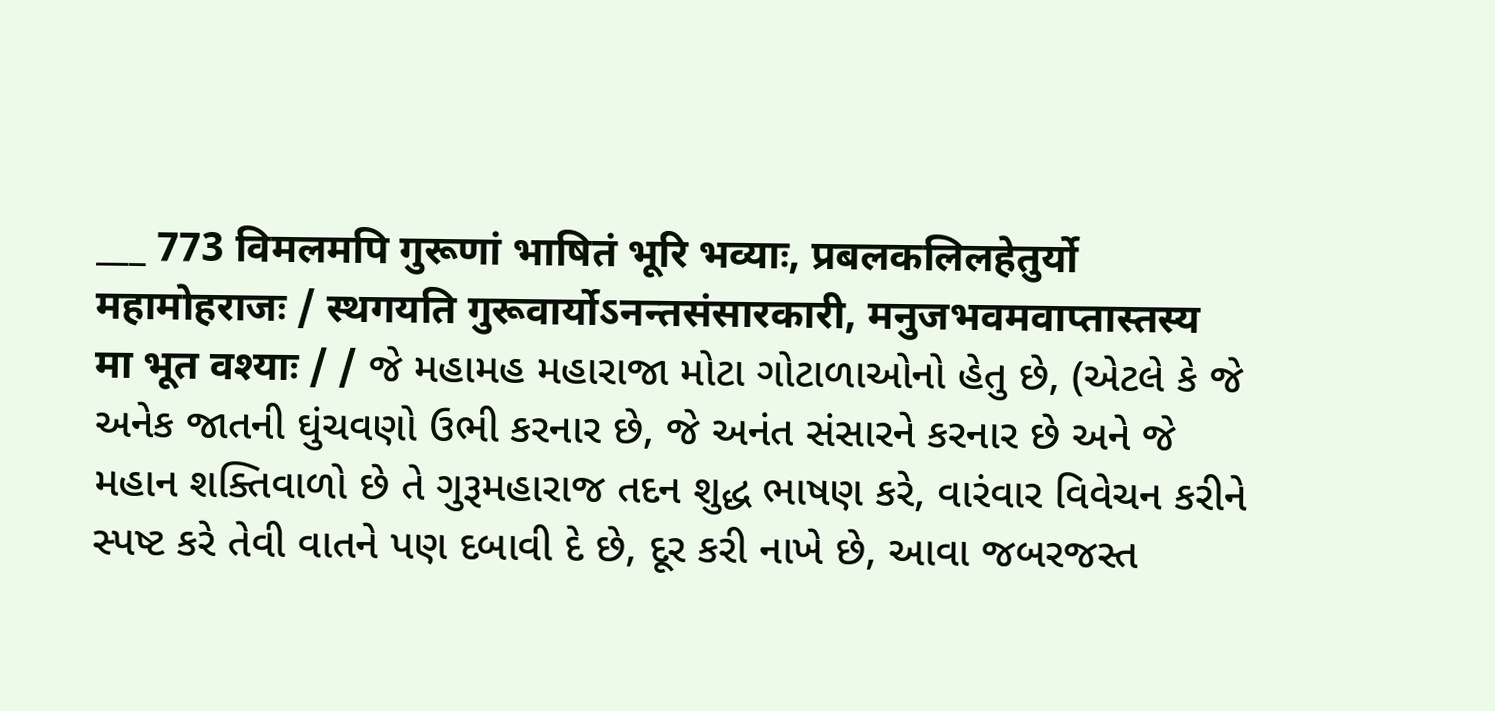___ 773 विमलमपि गुरूणां भाषितं भूरि भव्याः, प्रबलकलिलहेतुर्यो महामोहराजः / स्थगयति गुरूवार्योऽनन्तसंसारकारी, मनुजभवमवाप्तास्तस्य मा भूत वश्याः / / જે મહામહ મહારાજા મોટા ગોટાળાઓનો હેતુ છે, (એટલે કે જે અનેક જાતની ઘુંચવણો ઉભી કરનાર છે, જે અનંત સંસારને કરનાર છે અને જે મહાન શક્તિવાળો છે તે ગુરૂમહારાજ તદન શુદ્ધ ભાષણ કરે, વારંવાર વિવેચન કરીને સ્પષ્ટ કરે તેવી વાતને પણ દબાવી દે છે, દૂર કરી નાખે છે, આવા જબરજસ્ત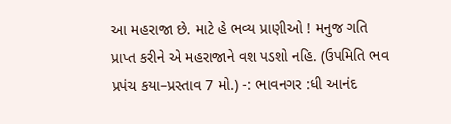આ મહરાજા છે. માટે હે ભવ્ય પ્રાણીઓ ! મનુજ ગતિ પ્રાપ્ત કરીને એ મહરાજાને વશ પડશો નહિ. (ઉપમિતિ ભવ પ્રપંચ કયા–પ્રસ્તાવ 7 મો.) -: ભાવનગર :ધી આનંદ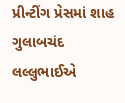પ્રીન્ટીંગ પ્રેસમાં શાહ ગુલાબચંદ લલ્લુભાઈએ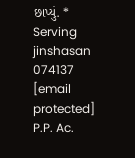છાપ્યું. * Serving jinshasan 074137
[email protected] P.P. Ac.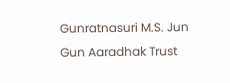Gunratnasuri M.S. Jun Gun Aaradhak Trust